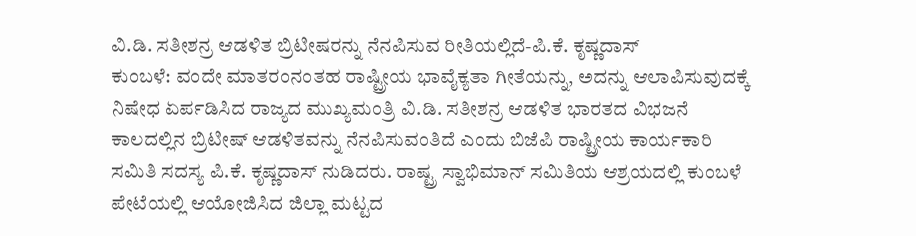ವಿ.ಡಿ. ಸತೀಶನ್ರ ಆಡಳಿತ ಬ್ರಿಟೀಷರನ್ನು ನೆನಪಿಸುವ ರೀತಿಯಲ್ಲಿದೆ-ಪಿ.ಕೆ. ಕೃಷ್ಣದಾಸ್
ಕುಂಬಳೆ: ವಂದೇ ಮಾತರಂನಂತಹ ರಾಷ್ಟ್ರೀಯ ಭಾವೈಕ್ಯತಾ ಗೀತೆಯನ್ನು, ಅದನ್ನು ಆಲಾಪಿಸುವುದಕ್ಕೆ ನಿಷೇಧ ಏರ್ಪಡಿಸಿದ ರಾಜ್ಯದ ಮುಖ್ಯಮಂತ್ರಿ ವಿ.ಡಿ. ಸತೀಶನ್ರ ಆಡಳಿತ ಭಾರತದ ವಿಭಜನೆ ಕಾಲದಲ್ಲಿನ ಬ್ರಿಟೀಷ್ ಆಡಳಿತವನ್ನು ನೆನಪಿಸುವಂತಿದೆ ಎಂದು ಬಿಜೆಪಿ ರಾಷ್ಟ್ರೀಯ ಕಾರ್ಯಕಾರಿ ಸಮಿತಿ ಸದಸ್ಯ ಪಿ.ಕೆ. ಕೃಷ್ಣದಾಸ್ ನುಡಿದರು. ರಾಷ್ಟ್ರ ಸ್ವಾಭಿಮಾನ್ ಸಮಿತಿಯ ಆಶ್ರಯದಲ್ಲಿ ಕುಂಬಳೆ ಪೇಟೆಯಲ್ಲಿ ಆಯೋಜಿಸಿದ ಜಿಲ್ಲಾ ಮಟ್ಟದ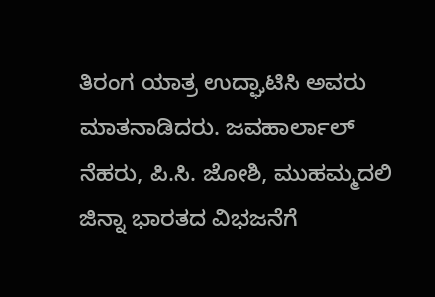ತಿರಂಗ ಯಾತ್ರ ಉದ್ಘಾಟಿಸಿ ಅವರು ಮಾತನಾಡಿದರು. ಜವಹಾರ್ಲಾಲ್ ನೆಹರು, ಪಿ.ಸಿ. ಜೋಶಿ, ಮುಹಮ್ಮದಲಿ ಜಿನ್ನಾ ಭಾರತದ ವಿಭಜನೆಗೆ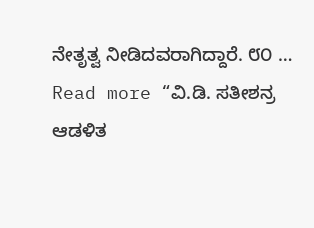ನೇತೃತ್ವ ನೀಡಿದವರಾಗಿದ್ದಾರೆ. ೮೦ …
Read more “ವಿ.ಡಿ. ಸತೀಶನ್ರ ಆಡಳಿತ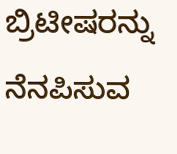ಬ್ರಿಟೀಷರನ್ನು ನೆನಪಿಸುವ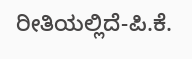ರೀತಿಯಲ್ಲಿದೆ-ಪಿ.ಕೆ.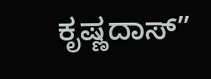ಕೃಷ್ಣದಾಸ್”